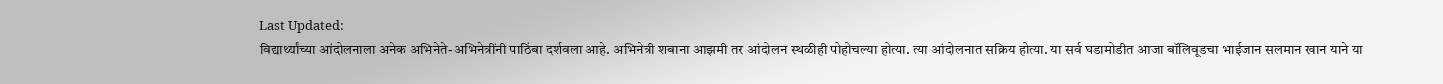Last Updated:
विद्यार्थ्यांच्या आंदोलनाला अनेक अभिनेते-अभिनेत्रींनी पाठिंबा दर्शवला आहे. अभिनेत्री शबाना आझमी तर आंदोलन स्थळीही पोहोचल्या होत्या. त्या आंदोलनात सक्रिय होत्या. या सर्व घडामोडीत आजा बॉलिवूडचा भाईजान सलमान खान याने या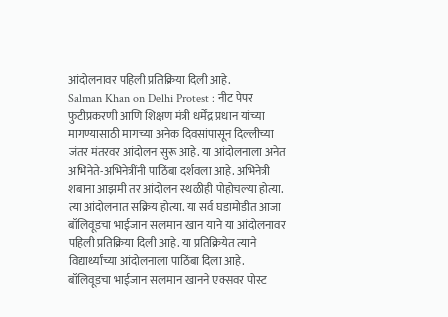आंदोलनावर पहिली प्रतिक्रिया दिली आहे.
Salman Khan on Delhi Protest : नीट पेपर फुटीप्रकरणी आणि शिक्षण मंत्री धर्मेंद्र प्रधान यांच्या मागण्यासाठी मागच्या अनेक दिवसांपासून दिल्लीच्या जंतर मंतरवर आंदोलन सुरू आहे. या आंदोलनाला अनेत अभिनेते-अभिनेत्रींनी पाठिंबा दर्शवला आहे. अभिनेत्री शबाना आझमी तर आंदोलन स्थळीही पोहोचल्या होत्या. त्या आंदोलनात सक्रिय होत्या. या सर्व घडामोडीत आजा बॉलिवूडचा भाईजान सलमान खान याने या आंदोलनावर पहिली प्रतिक्रिया दिली आहे. या प्रतिक्रियेत त्याने विद्यार्थ्यांच्या आंदोलनाला पाठिंबा दिला आहे.
बॉलिवूडचा भाईजान सलमान खानने एक्सवर पोस्ट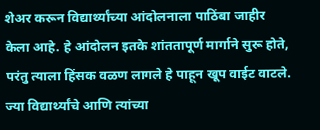शेअर करून विद्यार्थ्यांच्या आंदोलनाला पाठिंबा जाहीर केला आहे. हे आंदोलन इतके शांततापूर्ण मार्गाने सुरू होते, परंतु त्याला हिंसक वळण लागले हे पाहून खूप वाईट वाटले. ज्या विद्यार्थ्यांचे आणि त्यांच्या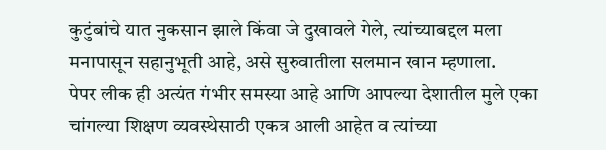कुटुंबांचे यात नुकसान झाले किंवा जे दुखावले गेले, त्यांच्याबद्दल मला मनापासून सहानुभूती आहे, असे सुरुवातीला सलमान खान म्हणाला.
पेपर लीक ही अत्यंत गंभीर समस्या आहे आणि आपल्या देशातील मुले एका चांगल्या शिक्षण व्यवस्थेसाठी एकत्र आली आहेत व त्यांच्या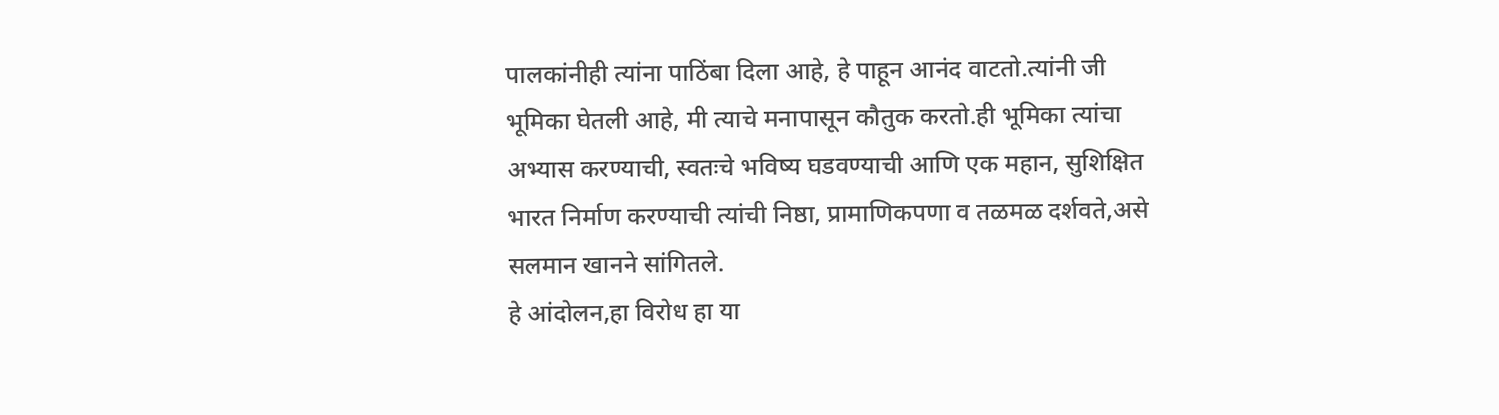पालकांनीही त्यांना पाठिंबा दिला आहे, हे पाहून आनंद वाटतो.त्यांनी जी भूमिका घेतली आहे, मी त्याचे मनापासून कौतुक करतो.ही भूमिका त्यांचा अभ्यास करण्याची, स्वतःचे भविष्य घडवण्याची आणि एक महान, सुशिक्षित भारत निर्माण करण्याची त्यांची निष्ठा, प्रामाणिकपणा व तळमळ दर्शवते,असे सलमान खानने सांगितले.
हे आंदोलन,हा विरोध हा या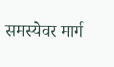समस्येवर मार्ग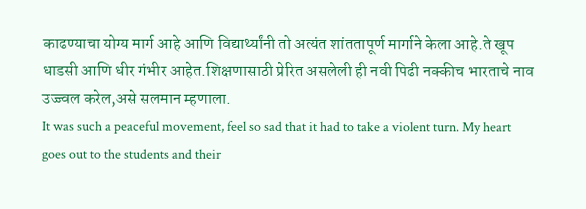काढण्याचा योग्य मार्ग आहे आणि विद्यार्थ्यांनी तो अत्यंत शांततापूर्ण मार्गाने केला आहे.ते खूप धाडसी आणि धीर गंभीर आहेत.शिक्षणासाठी प्रेरित असलेली ही नवी पिढी नक्कीच भारताचे नाव उज्ज्वल करेल,असे सलमान म्हणाला.
It was such a peaceful movement, feel so sad that it had to take a violent turn. My heart goes out to the students and their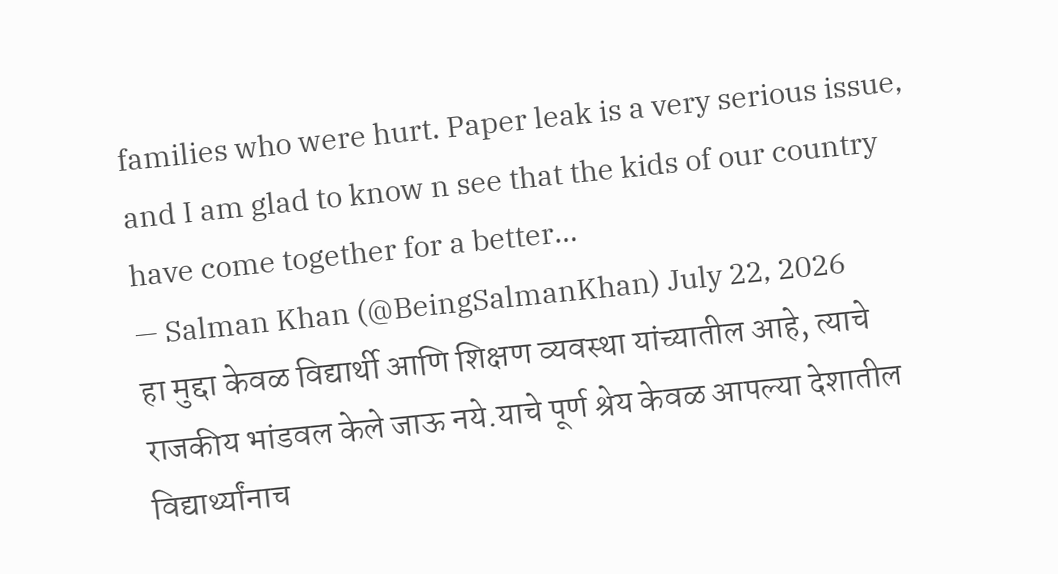families who were hurt. Paper leak is a very serious issue, and I am glad to know n see that the kids of our country have come together for a better…
— Salman Khan (@BeingSalmanKhan) July 22, 2026
हा मुद्दा केवळ विद्यार्थी आणि शिक्षण व्यवस्था यांच्यातील आहे, त्याचे राजकीय भांडवल केले जाऊ नये.याचे पूर्ण श्रेय केवळ आपल्या देशातील विद्यार्थ्यांनाच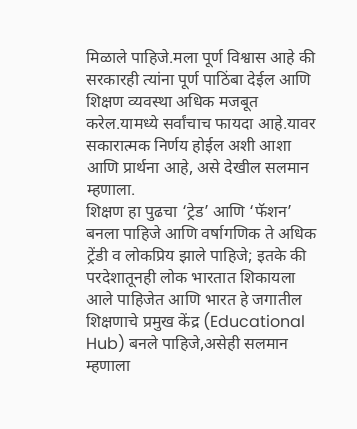मिळाले पाहिजे.मला पूर्ण विश्वास आहे की सरकारही त्यांना पूर्ण पाठिंबा देईल आणि शिक्षण व्यवस्था अधिक मजबूत करेल.यामध्ये सर्वांचाच फायदा आहे.यावर सकारात्मक निर्णय होईल अशी आशा आणि प्रार्थना आहे, असे देखील सलमान म्हणाला.
शिक्षण हा पुढचा ‘ट्रेड’ आणि ‘फॅशन’ बनला पाहिजे आणि वर्षागणिक ते अधिक ट्रेंडी व लोकप्रिय झाले पाहिजे; इतके की परदेशातूनही लोक भारतात शिकायला आले पाहिजेत आणि भारत हे जगातील शिक्षणाचे प्रमुख केंद्र (Educational Hub) बनले पाहिजे,असेही सलमान म्हणाला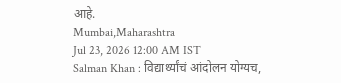आहे.
Mumbai,Maharashtra
Jul 23, 2026 12:00 AM IST
Salman Khan : विद्यार्थ्यांचं आंदोलन योग्यच,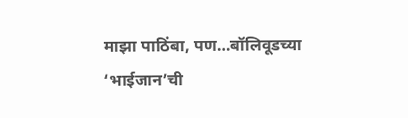माझा पाठिंबा, पण…बॉलिवूडच्या ‘भाईजान’ची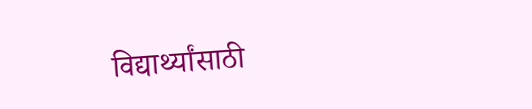विद्यार्थ्यांसाठी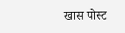खास पोस्ट